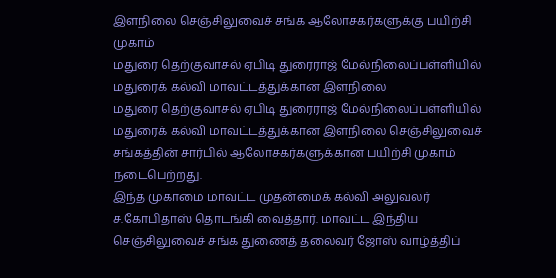இளநிலை செஞ்சிலுவைச் சங்க ஆலோசகர்களுக்கு பயிற்சி முகாம்
மதுரை தெற்குவாசல் ஏபிடி துரைராஜ் மேல்நிலைப்பள்ளியில் மதுரைக் கல்வி மாவட்டத்துக்கான இளநிலை
மதுரை தெற்குவாசல் ஏபிடி துரைராஜ் மேல்நிலைப்பள்ளியில் மதுரைக் கல்வி மாவட்டத்துக்கான இளநிலை செஞ்சிலுவைச் சங்கத்தின் சார்பில் ஆலோசகர்களுக்கான பயிற்சி முகாம் நடைபெற்றது.
இந்த முகாமை மாவட்ட முதன்மைக் கல்வி அலுவலர் ச.கோபிதாஸ் தொடங்கி வைத்தார். மாவட்ட இந்திய செஞ்சிலுவைச் சங்க துணைத் தலைவர் ஜோஸ் வாழ்த்திப்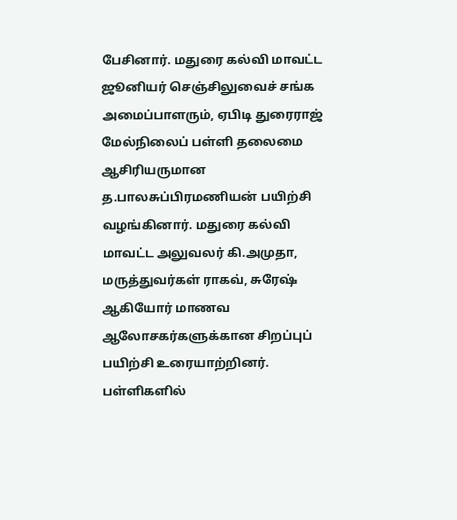பேசினார். மதுரை கல்வி மாவட்ட ஜூனியர் செஞ்சிலுவைச் சங்க அமைப்பாளரும், ஏபிடி துரைராஜ் மேல்நிலைப் பள்ளி தலைமை ஆசிரியருமான த.பாலசுப்பிரமணியன் பயிற்சி வழங்கினார். மதுரை கல்வி மாவட்ட அலுவலர் கி.அமுதா, மருத்துவர்கள் ராகவ், சுரேஷ் ஆகியோர் மாணவ ஆலோசகர்களுக்கான சிறப்புப் பயிற்சி உரையாற்றினர். பள்ளிகளில்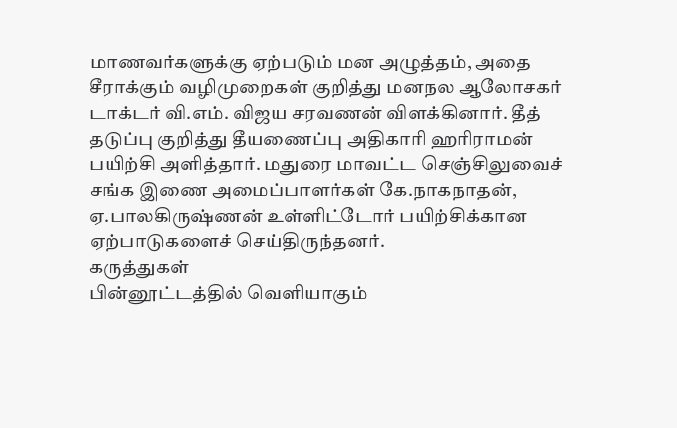மாணவர்களுக்கு ஏற்படும் மன அழுத்தம், அதை சீராக்கும் வழிமுறைகள் குறித்து மனநல ஆலோசகர் டாக்டர் வி.எம். விஜய சரவணன் விளக்கினார். தீத் தடுப்பு குறித்து தீயணைப்பு அதிகாரி ஹரிராமன் பயிற்சி அளித்தார். மதுரை மாவட்ட செஞ்சிலுவைச் சங்க இணை அமைப்பாளர்கள் கே.நாகநாதன், ஏ.பாலகிருஷ்ணன் உள்ளிட்டோர் பயிற்சிக்கான ஏற்பாடுகளைச் செய்திருந்தனர்.
கருத்துகள்
பின்னூட்டத்தில் வெளியாகும்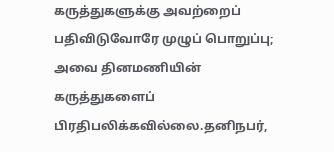கருத்துகளுக்கு அவற்றைப் பதிவிடுவோரே முழுப் பொறுப்பு; அவை தினமணியின் கருத்துகளைப் பிரதிபலிக்கவில்லை.தனிநபர்,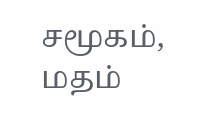சமூகம், மதம்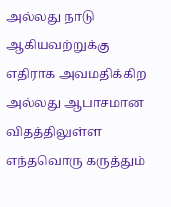அல்லது நாடு ஆகியவற்றுக்கு எதிராக அவமதிக்கிற அல்லது ஆபாசமான விதத்திலுள்ள எந்தவொரு கருத்தும்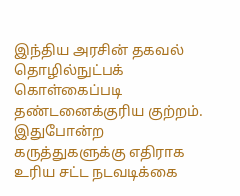இந்திய அரசின் தகவல் தொழில்நுட்பக் கொள்கைப்படி தண்டனைக்குரிய குற்றம். இதுபோன்ற கருத்துகளுக்கு எதிராக உரிய சட்ட நடவடிக்கை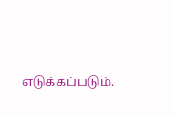எடுக்கப்படும்.